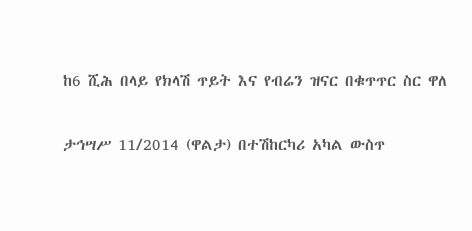ከ6 ሺሕ በላይ የክላሽ ጥይት እና የብሬን ዝናር በቁጥጥር ስር ዋለ

ታኅሣሥ 11/2014 (ዋልታ) በተሽከርካሪ አካል ውስጥ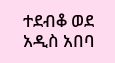ተደብቆ ወደ አዲስ አበባ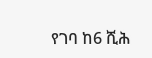የገባ ከ6 ሺሕ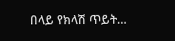በላይ የክላሽ ጥይት…